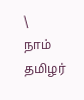\
நாம் தமிழர்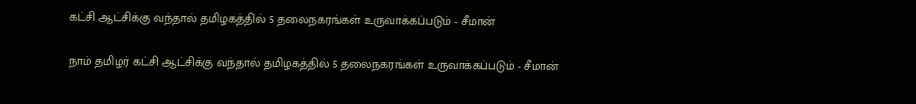கட்சி ஆட்சிக்கு வந்தால் தமிழகத்தில் 5 தலைநகரங்கள் உருவாக்கப்படும் - சீமான்

நாம் தமிழர் கட்சி ஆட்சிக்கு வந்தால் தமிழகத்தில் 5 தலைநகரங்கள் உருவாக்கப்படும் - சீமான்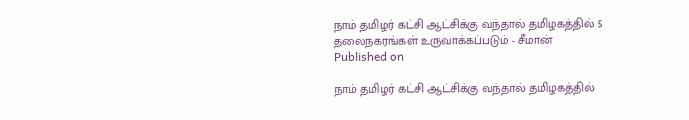நாம் தமிழர் கட்சி ஆட்சிக்கு வந்தால் தமிழகத்தில் 5 தலைநகரங்கள் உருவாக்கப்படும் - சீமான்
Published on

நாம் தமிழர் கட்சி ஆட்சிக்கு வந்தால் தமிழகத்தில்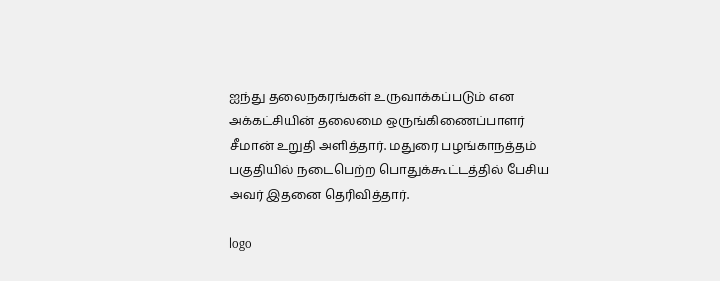ஐந்து தலைநகரங்கள் உருவாக்கப்படும் என அக்கட்சியின் தலைமை ஒருங்கிணைப்பாளர் சீமான் உறுதி அளித்தார். மதுரை பழங்காநத்தம் பகுதியில் நடைபெற்ற பொதுக்கூட்டத்தில் பேசிய அவர் இதனை தெரிவித்தார்.

logo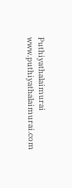Puthiyathalaimurai
www.puthiyathalaimurai.com